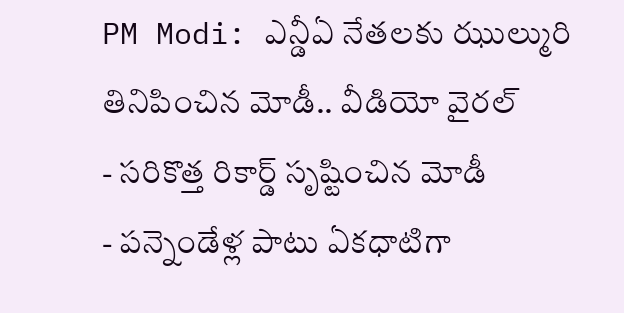PM Modi: ఎన్డీఏ నేతలకు ఝుల్మురి తినిపించిన మోడీ.. వీడియో వైరల్
- సరికొత్త రికార్డ్ సృష్టించిన మోడీ
- పన్నెండేళ్ల పాటు ఏకధాటిగా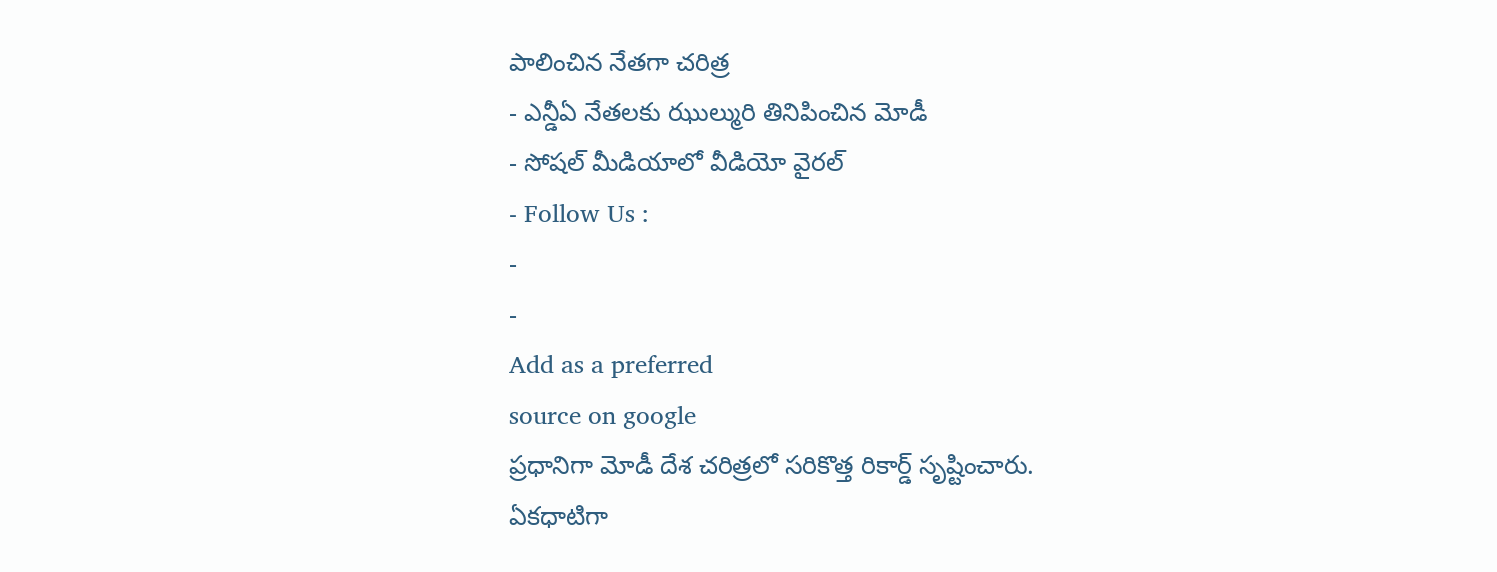పాలించిన నేతగా చరిత్ర
- ఎన్డీఏ నేతలకు ఝుల్మురి తినిపించిన మోడీ
- సోషల్ మీడియాలో వీడియో వైరల్
- Follow Us :
-
-
Add as a preferred
source on google
ప్రధానిగా మోడీ దేశ చరిత్రలో సరికొత్త రికార్డ్ సృష్టించారు. ఏకధాటిగా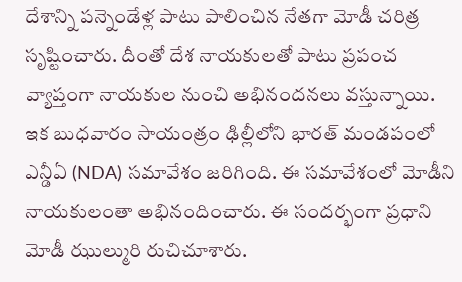దేశాన్ని పన్నెండేళ్ల పాటు పాలించిన నేతగా మోడీ చరిత్ర సృష్టించారు. దీంతో దేశ నాయకులతో పాటు ప్రపంచ వ్యాప్తంగా నాయకుల నుంచి అభినందనలు వస్తున్నాయి. ఇక బుధవారం సాయంత్రం ఢిల్లీలోని భారత్ మండపంలో ఎన్డీఏ (NDA) సమావేశం జరిగింది. ఈ సమావేశంలో మోడీని నాయకులంతా అభినందించారు. ఈ సందర్భంగా ప్రధాని మోడీ ఝుల్మురి రుచిచూశారు.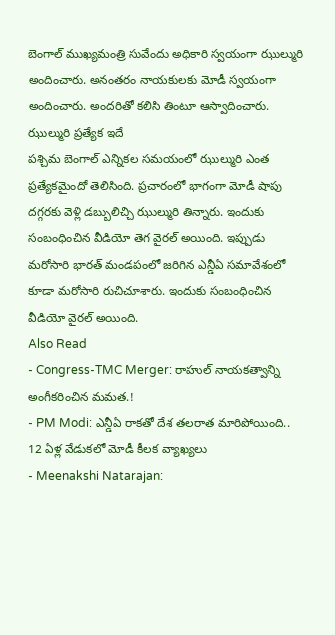బెంగాల్ ముఖ్యమంత్రి సువేందు అధికారి స్వయంగా ఝుల్మురి అందించారు. అనంతరం నాయకులకు మోడీ స్వయంగా అందించారు. అందరితో కలిసి తింటూ ఆస్వాదించారు.
ఝుల్మురి ప్రత్యేక ఇదే
పశ్చిమ బెంగాల్ ఎన్నికల సమయంలో ఝుల్మురి ఎంత ప్రత్యేకమైందో తెలిసింది. ప్రచారంలో భాగంగా మోడీ షాపు దగ్గరకు వెళ్లి డబ్బులిచ్చి ఝుల్మురి తిన్నారు. ఇందుకు సంబంధించిన వీడియో తెగ వైరల్ అయింది. ఇప్పుడు మరోసారి భారత్ మండపంలో జరిగిన ఎన్డీఏ సమావేశంలో కూడా మరోసారి రుచిచూశారు. ఇందుకు సంబంధించిన వీడియో వైరల్ అయింది.
Also Read
- Congress-TMC Merger: రాహుల్ నాయకత్వాన్ని అంగీకరించిన మమత.!
- PM Modi: ఎన్డీఏ రాకతో దేశ తలరాత మారిపోయింది.. 12 ఏళ్ల వేడుకలో మోడీ కీలక వ్యాఖ్యలు
- Meenakshi Natarajan: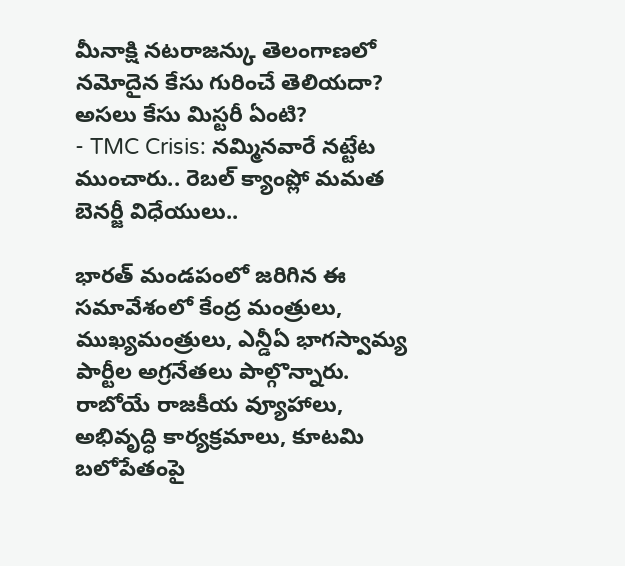మీనాక్షి నటరాజన్కు తెలంగాణలో నమోదైన కేసు గురించే తెలియదా? అసలు కేసు మిస్టరీ ఏంటి?
- TMC Crisis: నమ్మినవారే నట్టేట ముంచారు.. రెబల్ క్యాంప్లో మమత బెనర్జీ విధేయులు..

భారత్ మండపంలో జరిగిన ఈ సమావేశంలో కేంద్ర మంత్రులు, ముఖ్యమంత్రులు, ఎన్డీఏ భాగస్వామ్య పార్టీల అగ్రనేతలు పాల్గొన్నారు. రాబోయే రాజకీయ వ్యూహాలు, అభివృద్ధి కార్యక్రమాలు, కూటమి బలోపేతంపై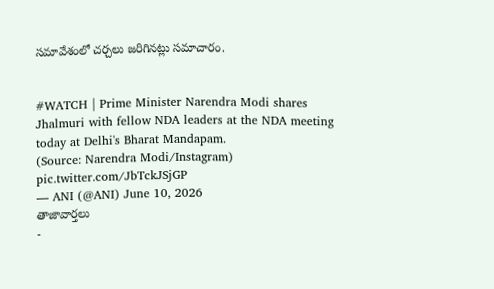సమావేశంలో చర్చలు జరిగినట్లు సమాచారం.


#WATCH | Prime Minister Narendra Modi shares Jhalmuri with fellow NDA leaders at the NDA meeting today at Delhi's Bharat Mandapam.
(Source: Narendra Modi/Instagram) pic.twitter.com/JbTckJSjGP
— ANI (@ANI) June 10, 2026
తాజావార్తలు
-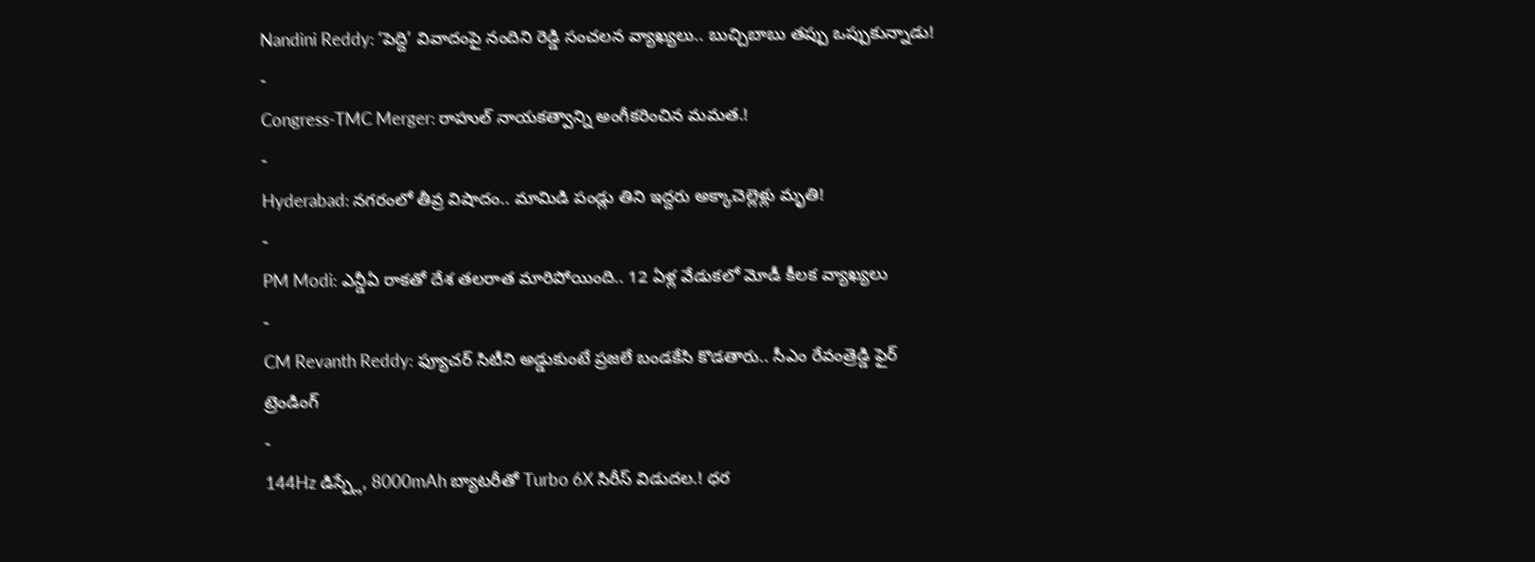Nandini Reddy: ‘పెద్ది’ వివాదంపై నందిని రెడ్డి సంచలన వ్యాఖ్యలు.. బుచ్చిబాబు తప్పు ఒప్పుకున్నాడు!
-
Congress-TMC Merger: రాహుల్ నాయకత్వాన్ని అంగీకరించిన మమత.!
-
Hyderabad: నగరంలో తీవ్ర విషాదం.. మామిడి పండ్లు తిని ఇద్దరు అక్కాచెల్లెళ్లు మృతి!
-
PM Modi: ఎన్డీఏ రాకతో దేశ తలరాత మారిపోయింది.. 12 ఏళ్ల వేడుకలో మోడీ కీలక వ్యాఖ్యలు
-
CM Revanth Reddy: ఫ్యూచర్ సిటీని అడ్డుకుంటే ప్రజలే బండకేసి కొడతారు.. సీఎం రేవంత్రెడ్డి ఫైర్
ట్రెండింగ్
-
144Hz డిస్ప్లే, 8000mAh బ్యాటరీతో Turbo 6X సిరీస్ విడుదల.! ధర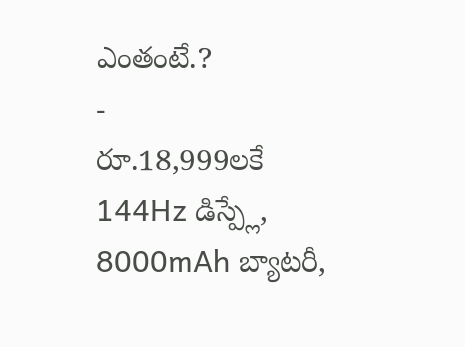ఎంతంటే.?
-
రూ.18,999లకే 144Hz డిస్ప్లే, 8000mAh బ్యాటరీ,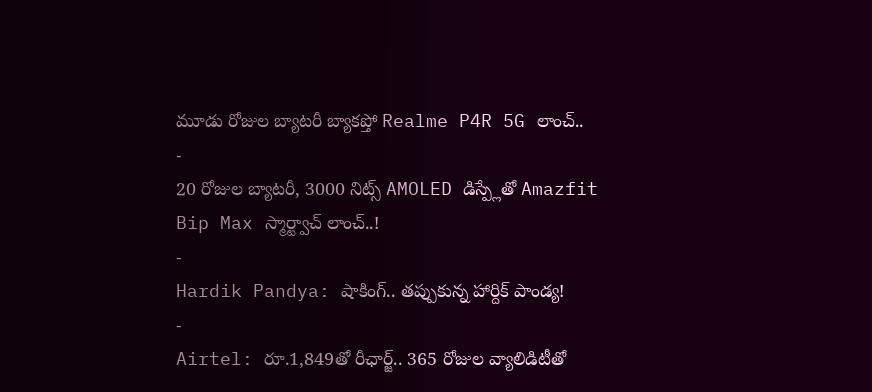మూడు రోజుల బ్యాటరీ బ్యాకప్తో Realme P4R 5G లాంచ్..
-
20 రోజుల బ్యాటరీ, 3000 నిట్స్ AMOLED డిస్ప్లేతో Amazfit Bip Max స్మార్ట్వాచ్ లాంచ్..!
-
Hardik Pandya: షాకింగ్.. తప్పుకున్న హార్దిక్ పాండ్య!
-
Airtel: రూ.1,849తో రీఛార్జ్.. 365 రోజుల వ్యాలిడిటీతో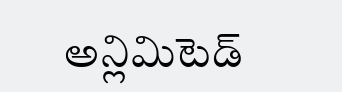అన్లిమిటెడ్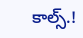కాల్స్.!